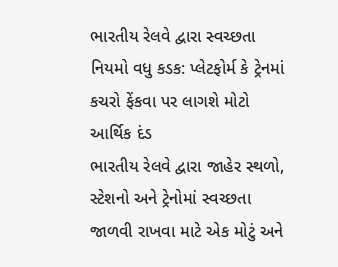ભારતીય રેલવે દ્વારા સ્વચ્છતા નિયમો વધુ કડક: પ્લેટફોર્મ કે ટ્રેનમાં કચરો ફેંકવા પર લાગશે મોટો આર્થિક દંડ
ભારતીય રેલવે દ્વારા જાહેર સ્થળો, સ્ટેશનો અને ટ્રેનોમાં સ્વચ્છતા જાળવી રાખવા માટે એક મોટું અને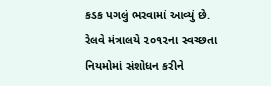કડક પગલું ભરવામાં આવ્યું છે. રેલવે મંત્રાલયે ૨૦૧૨ના સ્વચ્છતા નિયમોમાં સંશોધન કરીને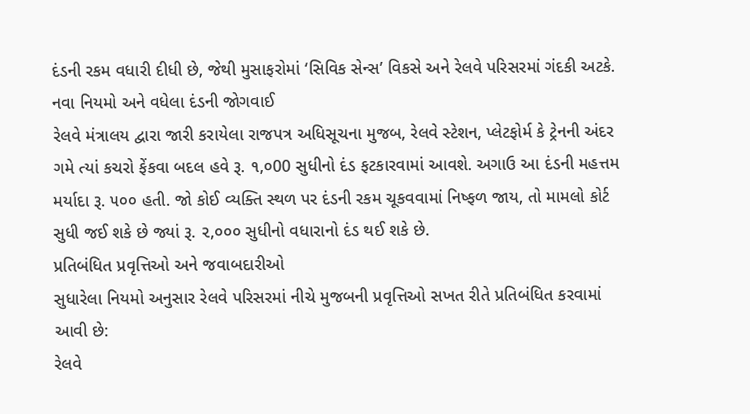દંડની રકમ વધારી દીધી છે, જેથી મુસાફરોમાં ‘સિવિક સેન્સ’ વિકસે અને રેલવે પરિસરમાં ગંદકી અટકે.
નવા નિયમો અને વધેલા દંડની જોગવાઈ
રેલવે મંત્રાલય દ્વારા જારી કરાયેલા રાજપત્ર અધિસૂચના મુજબ, રેલવે સ્ટેશન, પ્લેટફોર્મ કે ટ્રેનની અંદર ગમે ત્યાં કચરો ફેંકવા બદલ હવે રૂ. ૧,૦00 સુધીનો દંડ ફટકારવામાં આવશે. અગાઉ આ દંડની મહત્તમ મર્યાદા રૂ. ૫૦૦ હતી. જો કોઈ વ્યક્તિ સ્થળ પર દંડની રકમ ચૂકવવામાં નિષ્ફળ જાય, તો મામલો કોર્ટ સુધી જઈ શકે છે જ્યાં રૂ. ૨,૦૦૦ સુધીનો વધારાનો દંડ થઈ શકે છે.
પ્રતિબંધિત પ્રવૃત્તિઓ અને જવાબદારીઓ
સુધારેલા નિયમો અનુસાર રેલવે પરિસરમાં નીચે મુજબની પ્રવૃત્તિઓ સખત રીતે પ્રતિબંધિત કરવામાં આવી છે:
રેલવે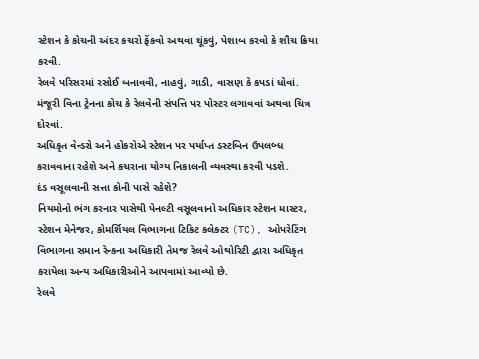સ્ટેશન કે કોચની અંદર કચરો ફેંકવો અથવા થૂંકવું, પેશાબ કરવો કે શૌચ ક્રિયા કરવી.
રેલવે પરિસરમાં રસોઈ બનાવવી, નાહવું, ગાડી, વાસણ કે કપડાં ધોવાં.
મંજૂરી વિના ટ્રેનના કોચ કે રેલવેની સંપત્તિ પર પોસ્ટર લગાવવાં અથવા ચિત્ર દોરવાં.
અધિકૃત વેન્ડરો અને હોકરોએ સ્ટેશન પર પર્યાપ્ત ડસ્ટબિન ઉપલબ્ધ કરાવવાના રહેશે અને કચરાના યોગ્ય નિકાલની વ્યવસ્થા કરવી પડશે.
દંડ વસૂલવાની સત્તા કોની પાસે રહેશે?
નિયમોનો ભંગ કરનાર પાસેથી પેનલ્ટી વસૂલવાનો અધિકાર સ્ટેશન માસ્ટર, સ્ટેશન મેનેજર, કોમર્શિયલ વિભાગના ટિકિટ કલેક્ટર (TC), ઓપરેટિંગ વિભાગના સમાન રેન્કના અધિકારી તેમજ રેલવે ઓથોરિટી દ્વારા અધિકૃત કરાયેલા અન્ય અધિકારીઓને આપવામાં આવ્યો છે.
રેલવે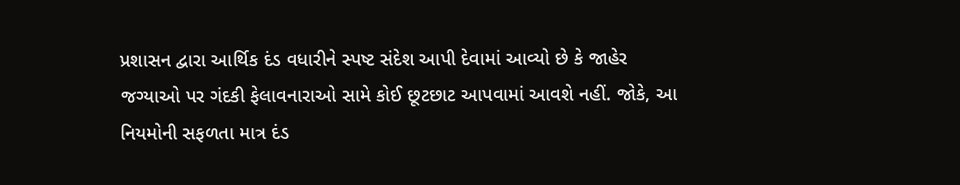પ્રશાસન દ્વારા આર્થિક દંડ વધારીને સ્પષ્ટ સંદેશ આપી દેવામાં આવ્યો છે કે જાહેર જગ્યાઓ પર ગંદકી ફેલાવનારાઓ સામે કોઈ છૂટછાટ આપવામાં આવશે નહીં. જોકે, આ નિયમોની સફળતા માત્ર દંડ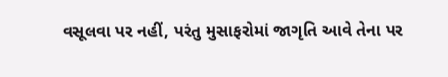વસૂલવા પર નહીં, પરંતુ મુસાફરોમાં જાગૃતિ આવે તેના પર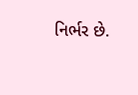નિર્ભર છે.